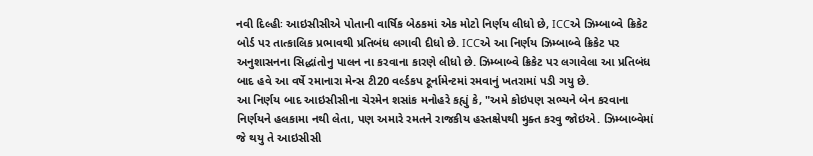નવી દિલ્હીઃ આઇસીસીએ પોતાની વાર્ષિક બેઠકમાં એક મોટો નિર્ણય લીધો છે, ICCએ ઝિમ્બાબ્વે ક્રિકેટ બોર્ડ પર તાત્કાલિક પ્રભાવથી પ્રતિબંધ લગાવી દીધો છે. ICCએ આ નિર્ણય ઝિમ્બાબ્વે ક્રિકેટ પર અનુશાસનના સિદ્ધાંતોનુ પાલન ના કરવાના કારણે લીધો છે. ઝિમ્બાબ્વે ક્રિકેટ પર લગાવેલા આ પ્રતિબંધ બાદ હવે આ વર્ષે રમાનારા મેન્સ ટી20 વર્લ્ડકપ ટૂર્નામેન્ટમાં રમવાનું ખતરામાં પડી ગયુ છે.
આ નિર્ણય બાદ આઇસીસીના ચેરમેન શસાંક મનોહરે કહ્યું કે, "અમે કોઇપણ સભ્યને બેન કરવાના નિર્ણયને હલકામા નથી લેતા, પણ અમારે રમતને રાજકીય હસ્તક્ષેપથી મુક્ત કરવુ જોઇએ. ઝિમ્બાબ્વેમાં જે થયુ તે આઇસીસી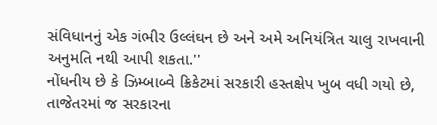સંવિધાનનું એક ગંભીર ઉલ્લંઘન છે અને અમે અનિયંત્રિત ચાલુ રાખવાની અનુમતિ નથી આપી શકતા.''
નોંધનીય છે કે ઝિમ્બાબ્વે ક્રિકેટમાં સરકારી હસ્તક્ષેપ ખુબ વધી ગયો છે, તાજેતરમાં જ સરકારના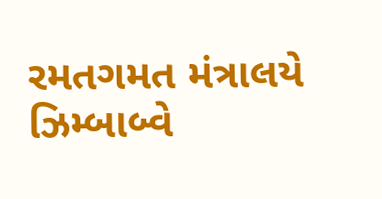રમતગમત મંત્રાલયે ઝિમ્બાબ્વે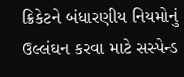ક્રિકેટને બંધારણીય નિયમોનું ઉલ્લંઘન કરવા માટે સસ્પેન્ડ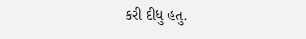કરી દીધુ હતુ.